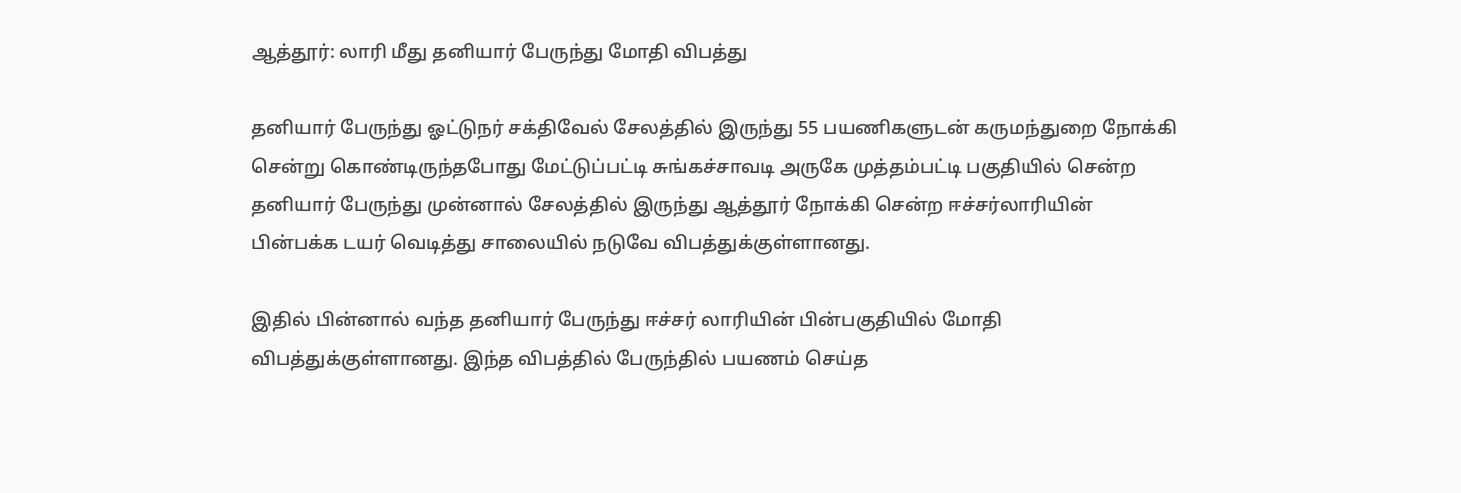ஆத்தூர்: லாரி மீது தனியார் பேருந்து மோதி விபத்து

தனியார் பேருந்து ஓட்டுநர் சக்திவேல் சேலத்தில் இருந்து 55 பயணிகளுடன் கருமந்துறை நோக்கி  சென்று கொண்டிருந்தபோது மேட்டுப்பட்டி சுங்கச்சாவடி அருகே முத்தம்பட்டி பகுதியில் சென்ற தனியார் பேருந்து முன்னால் சேலத்தில் இருந்து ஆத்தூர் நோக்கி சென்ற ஈச்சர்லாரியின் பின்பக்க டயர் வெடித்து சாலையில் நடுவே விபத்துக்குள்ளானது.

இதில் பின்னால் வந்த தனியார் பேருந்து ஈச்சர் லாரியின் பின்பகுதியில் மோதி விபத்துக்குள்ளானது. இந்த விபத்தில் பேருந்தில் பயணம் செய்த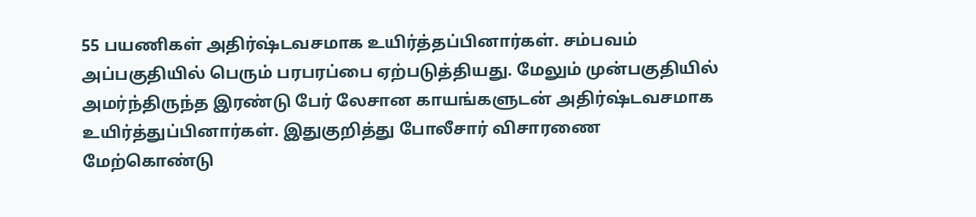55 பயணிகள் அதிர்ஷ்டவசமாக உயிர்த்தப்பினார்கள். சம்பவம் அப்பகுதியில் பெரும் பரபரப்பை ஏற்படுத்தியது. மேலும் முன்பகுதியில் அமர்ந்திருந்த இரண்டு பேர் லேசான காயங்களுடன் அதிர்ஷ்டவசமாக உயிர்த்துப்பினார்கள். இதுகுறித்து போலீசார் விசாரணை மேற்கொண்டு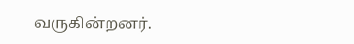வருகின்றனர்.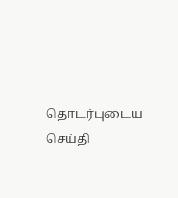தொடர்புடைய செய்தி